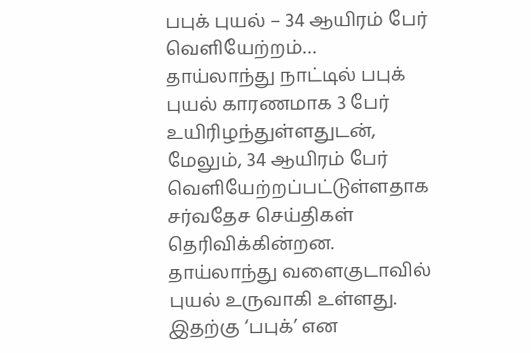பபுக் புயல் – 34 ஆயிரம் பேர் வெளியேற்றம்…
தாய்லாந்து நாட்டில் பபுக் புயல் காரணமாக 3 பேர் உயிரிழந்துள்ளதுடன், மேலும், 34 ஆயிரம் பேர் வெளியேற்றப்பட்டுள்ளதாக சர்வதேச செய்திகள் தெரிவிக்கின்றன. தாய்லாந்து வளைகுடாவில் புயல் உருவாகி உள்ளது. இதற்கு ‘பபுக்’ என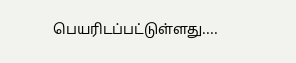பெயரிடப்பட்டுள்ளது....